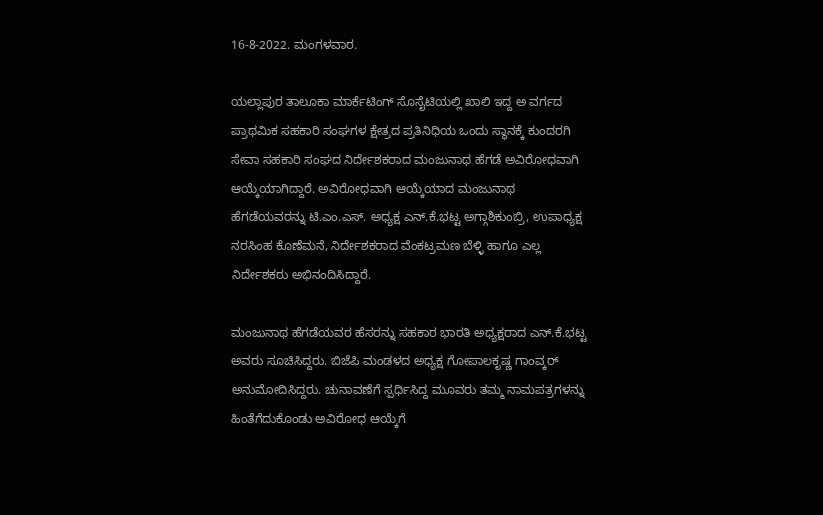16-8-2022. ಮಂಗಳವಾರ.

ಯಲ್ಲಾಪುರ ತಾಲೂಕಾ ಮಾರ್ಕೆಟಿಂಗ್ ಸೊಸೈಟಿಯಲ್ಲಿ ಖಾಲಿ ಇದ್ದ ಅ ವರ್ಗದ ಪ್ರಾಥಮಿಕ ಸಹಕಾರಿ ಸಂಘಗಳ ಕ್ಷೇತ್ರದ ಪ್ರತಿನಿಧಿಯ ಒಂದು ಸ್ಥಾನಕ್ಕೆ ಕುಂದರಗಿ ಸೇವಾ ಸಹಕಾರಿ ಸಂಘದ ನಿರ್ದೇಶಕರಾದ ಮಂಜುನಾಥ ಹೆಗಡೆ ಅವಿರೋಧವಾಗಿ ಆಯ್ಕೆಯಾಗಿದ್ದಾರೆ. ಅವಿರೋಧವಾಗಿ ಆಯ್ಕೆಯಾದ ಮಂಜುನಾಥ ಹೆಗಡೆಯವರನ್ನು ಟಿ.ಎಂ.ಎಸ್. ಅಧ್ಯಕ್ಷ ಎನ್.ಕೆ.ಭಟ್ಟ ಅಗ್ಗಾಶಿಕುಂಬ್ರಿ, ಉಪಾಧ್ಯಕ್ಷ ನರಸಿಂಹ ಕೊಣೆಮನೆ, ನಿರ್ದೇಶಕರಾದ ವೆಂಕಟ್ರಮಣ ಬೆಳ್ಳಿ ಹಾಗೂ ಎಲ್ಲ ನಿರ್ದೇಶಕರು ಅಭಿನಂದಿಸಿದ್ದಾರೆ.

ಮಂಜುನಾಥ ಹೆಗಡೆಯವರ ಹೆಸರನ್ನು ಸಹಕಾರ ಭಾರತಿ ಅಧ್ಯಕ್ಷರಾದ ಎನ್.ಕೆ.ಭಟ್ಟ ಅವರು ಸೂಚಿಸಿದ್ದರು. ಬಿಜೆಪಿ ಮಂಡಳದ ಅಧ್ಯಕ್ಷ ಗೋಪಾಲಕೃಷ್ಣ ಗಾಂವ್ಕರ್ ಅನುಮೋದಿಸಿದ್ದರು. ಚುನಾವಣೆಗೆ ಸ್ಪರ್ಧಿಸಿದ್ದ ಮೂವರು ತಮ್ಮ ನಾಮಪತ್ರಗಳನ್ನು ಹಿಂತೆಗೆದುಕೊಂಡು ಅವಿರೋಧ ಆಯ್ಕೆಗೆ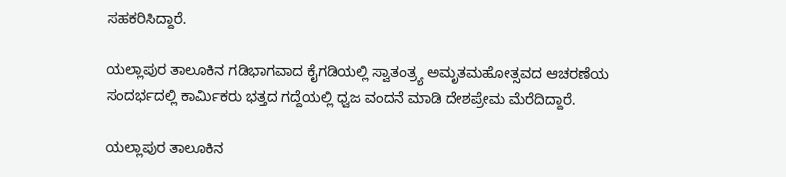ಸಹಕರಿಸಿದ್ದಾರೆ.

ಯಲ್ಲಾಪುರ ತಾಲೂಕಿನ ಗಡಿಭಾಗವಾದ ಕೈಗಡಿಯಲ್ಲಿ ಸ್ವಾತಂತ್ರ್ಯ ಅಮೃತಮಹೋತ್ಸವದ ಆಚರಣೆಯ ಸಂದರ್ಭದಲ್ಲಿ ಕಾರ್ಮಿಕರು ಭತ್ತದ ಗದ್ದೆಯಲ್ಲಿ ಧ್ವಜ ವಂದನೆ ಮಾಡಿ ದೇಶಪ್ರೇಮ ಮೆರೆದಿದ್ದಾರೆ.

ಯಲ್ಲಾಪುರ ತಾಲೂಕಿನ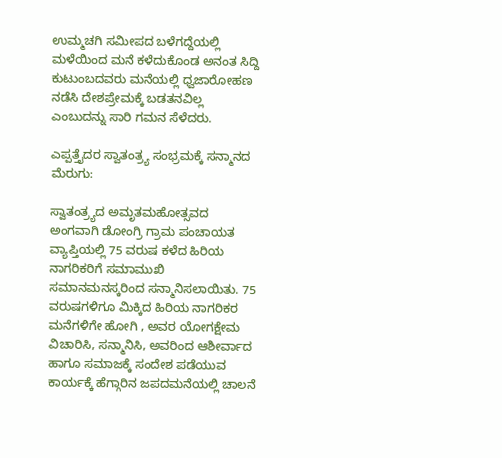ಉಮ್ಮಚಗಿ ಸಮೀಪದ ಬಳೆಗದ್ದೆಯಲ್ಲಿ ಮಳೆಯಿಂದ ಮನೆ ಕಳೆದುಕೊಂಡ ಅನಂತ ಸಿದ್ದಿ ಕುಟುಂಬದವರು ಮನೆಯಲ್ಲಿ ಧ್ವಜಾರೋಹಣ ನಡೆಸಿ ದೇಶಪ್ರೇಮಕ್ಕೆ ಬಡತನವಿಲ್ಲ ಎಂಬುದನ್ನು ಸಾರಿ ಗಮನ ಸೆಳೆದರು.

ಎಪ್ಪತ್ತೈದರ ಸ್ವಾತಂತ್ರ್ಯ ಸಂಭ್ರಮಕ್ಕೆ ಸನ್ಮಾನದ ಮೆರುಗು:

ಸ್ವಾತಂತ್ರ್ಯದ ಅಮೃತಮಹೋತ್ಸವದ ಅಂಗವಾಗಿ ಡೋಂಗ್ರಿ ಗ್ರಾಮ ಪಂಚಾಯತ ವ್ಯಾಪ್ತಿಯಲ್ಲಿ 75 ವರುಷ ಕಳೆದ ಹಿರಿಯ ನಾಗರಿಕರಿಗೆ ಸಮಾಮುಖಿ ಸಮಾನಮನಸ್ಕರಿಂದ ಸನ್ಮಾನಿಸಲಾಯಿತು. 75 ವರುಷಗಳಿಗೂ ಮಿಕ್ಕಿದ ಹಿರಿಯ ನಾಗರಿಕರ ಮನೆಗಳಿಗೇ ಹೋಗಿ , ಅವರ ಯೋಗಕ್ಷೇಮ ವಿಚಾರಿಸಿ, ಸನ್ಮಾನಿಸಿ, ಅವರಿಂದ ಆಶೀರ್ವಾದ ಹಾಗೂ ಸಮಾಜಕ್ಕೆ ಸಂದೇಶ ಪಡೆಯುವ ಕಾರ್ಯಕ್ಕೆ ಹೆಗ್ಗಾರಿನ ಜಪದಮನೆಯಲ್ಲಿ ಚಾಲನೆ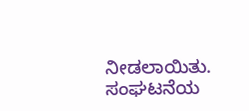ನೀಡಲಾಯಿತು. ಸಂಘಟನೆಯ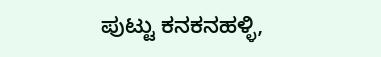ಪುಟ್ಟು ಕನಕನಹಳ್ಳಿ,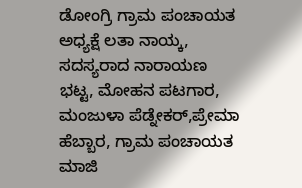ಡೋಂಗ್ರಿ ಗ್ರಾಮ ಪಂಚಾಯತ ಅಧ್ಯಕ್ಷೆ ಲತಾ ನಾಯ್ಕ, ಸದಸ್ಯರಾದ ನಾರಾಯಣ ಭಟ್ಟ, ಮೋಹನ ಪಟಗಾರ, ಮಂಜುಳಾ ಪೆಡ್ನೇಕರ್,ಪ್ರೇಮಾ ಹೆಬ್ಬಾರ, ಗ್ರಾಮ ಪಂಚಾಯತ ಮಾಜಿ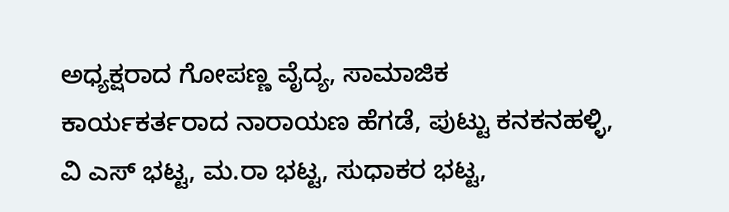ಅಧ್ಯಕ್ಷರಾದ ಗೋಪಣ್ಣ ವೈದ್ಯ, ಸಾಮಾಜಿಕ ಕಾರ್ಯಕರ್ತರಾದ ನಾರಾಯಣ ಹೆಗಡೆ, ಪುಟ್ಟು ಕನಕನಹಳ್ಳಿ, ವಿ ಎಸ್ ಭಟ್ಟ, ಮ.ರಾ ಭಟ್ಟ, ಸುಧಾಕರ ಭಟ್ಟ,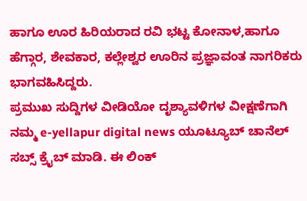ಹಾಗೂ ಊರ ಹಿರಿಯರಾದ ರವಿ ಭಟ್ಟ ಕೋನಾಳ,ಹಾಗೂ ಹೆಗ್ಗಾರ, ಶೇವಕಾರ, ಕಲ್ಲೇಶ್ವರ ಊರಿನ ಪ್ರಜ್ಞಾವಂತ ನಾಗರಿಕರು ಭಾಗವಹಿಸಿದ್ದರು.
ಪ್ರಮುಖ ಸುದ್ದಿಗಳ ವೀಡಿಯೋ ದೃಶ್ಯಾವಳಿಗಳ ವೀಕ್ಷಣೆಗಾಗಿ ನಮ್ಮ e-yellapur digital news ಯೂಟ್ಯೂಬ್ ಚಾನೆಲ್ ಸಬ್ಸ್ ಕ್ರೈಬ್ ಮಾಡಿ. ಈ ಲಿಂಕ್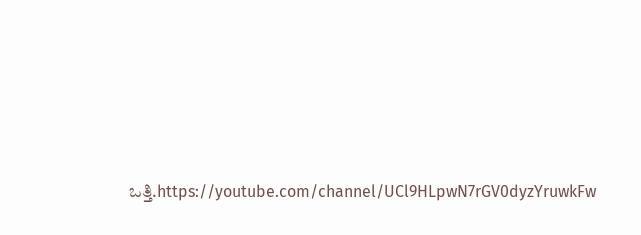ಒತ್ತಿ.https://youtube.com/channel/UCl9HLpwN7rGV0dyzYruwkFw